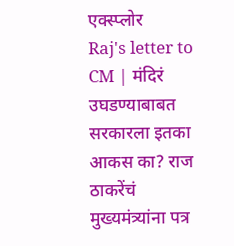एक्स्प्लोर
Raj's letter to CM | मंदिरं उघडण्याबाबत सरकारला इतका आकस का? राज ठाकरेंचं मुख्यमंत्र्यांना पत्र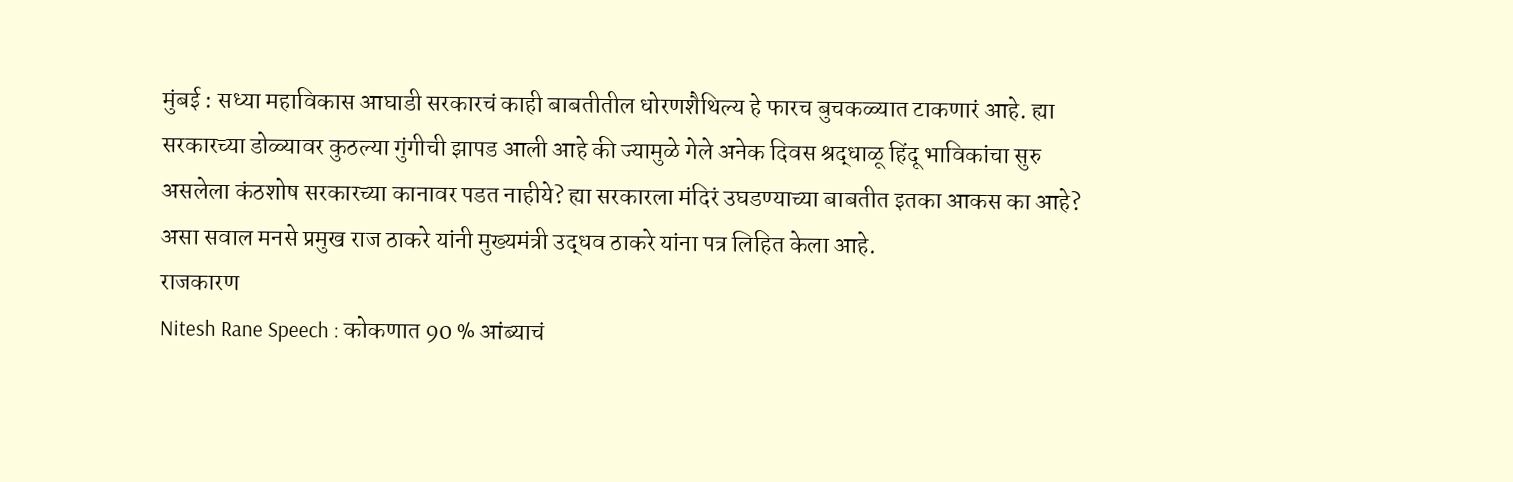मुंबई : सध्या महाविकास आघाडी सरकारचं काही बाबतीतील धोरणशैथिल्य हे फारच बुचकळ्यात टाकणारं आहे. ह्या सरकारच्या डोळ्यावर कुठल्या गुंगीची झापड आली आहे की ज्यामुळे गेले अनेक दिवस श्रद्धाळू हिंदू भाविकांचा सुरु असलेला कंठशोष सरकारच्या कानावर पडत नाहीये? ह्या सरकारला मंदिरं उघडण्याच्या बाबतीत इतका आकस का आहे? असा सवाल मनसे प्रमुख राज ठाकरे यांनी मुख्यमंत्री उद्धव ठाकरे यांना पत्र लिहित केला आहे.
राजकारण
Nitesh Rane Speech : कोकणात 90 % आंब्याचं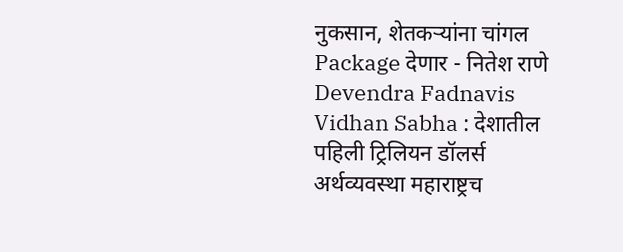नुकसान, शेतकऱ्यांना चांगल Package देणार - नितेश राणे
Devendra Fadnavis Vidhan Sabha : देशातील पहिली ट्रिलियन डॉलर्स अर्थव्यवस्था महाराष्ट्रच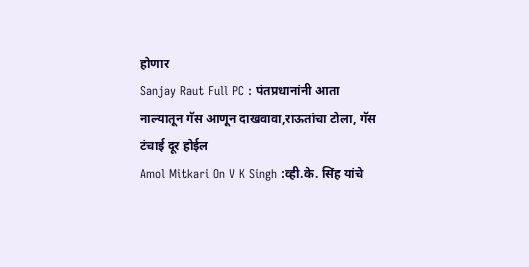होणार
Sanjay Raut Full PC : पंतप्रधानांनी आता नाल्यातून गॅस आणून दाखवावा,राऊतांचा टोला, गॅस टंचाई दूर होईल
Amol Mitkari On V K Singh :व्ही.के. सिंह यांचे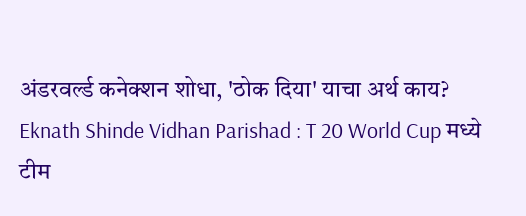अंडरवर्ल्ड कनेक्शन शोधा, 'ठोक दिया' याचा अर्थ काय?
Eknath Shinde Vidhan Parishad : T 20 World Cup मध्ये टीम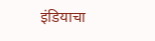इंडियाचा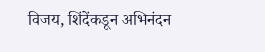विजय, शिंदेंकडून अभिनंदन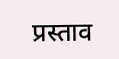प्रस्ताव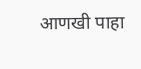आणखी पाहा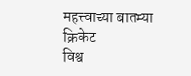महत्त्वाच्या बातम्या
क्रिकेट
विश्व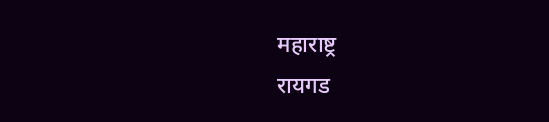महाराष्ट्र
रायगड